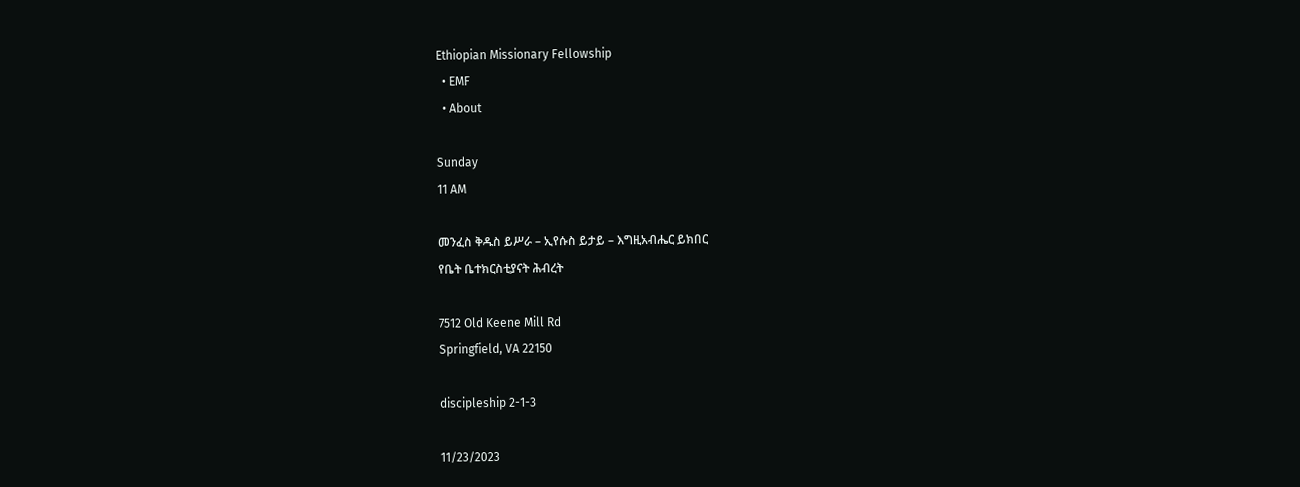Ethiopian Missionary Fellowship
  • EMF
  • About

Sunday
11 AM

መንፈስ ቅዱስ ይሥራ – ኢየሱስ ይታይ – እግዚአብሔር ይክበር
የቤት ቤተክርስቲያናት ሕብረት

7512 Old Keene Mill Rd
Springfield, VA 22150

discipleship 2-1-3

11/23/2023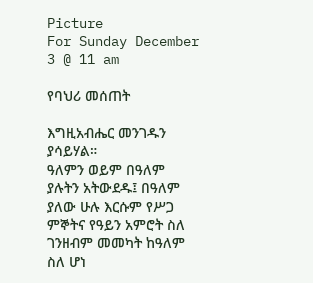Picture
For Sunday December 3 @ 11 am

የባህሪ መሰጠት

እግዚአብሔር መንገዱን ያሳይሃል።
ዓለምን ወይም በዓለም ያሉትን አትውደዱ፤ በዓለም ያለው ሁሉ እርሱም የሥጋ ምኞትና የዓይን አምሮት ስለ ገንዘብም መመካት ከዓለም ስለ ሆነ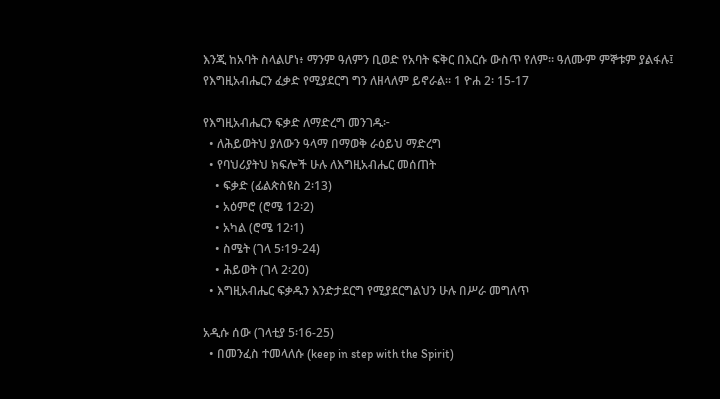እንጂ ከአባት ስላልሆነ፥ ማንም ዓለምን ቢወድ የአባት ፍቅር በእርሱ ውስጥ የለም። ዓለሙም ምኞቱም ያልፋሉ፤ የእግዚአብሔርን ፈቃድ የሚያደርግ ግን ለዘላለም ይኖራል። 1 ዮሐ 2፡ 15-17

የእግዚአብሔርን ፍቃድ ለማድረግ መንገዱ፦
  • ለሕይወትህ ያለውን ዓላማ በማወቅ ራዕይህ ማድረግ
  • የባህሪያትህ ክፍሎች ሁሉ ለእግዚአብሔር መሰጠት
    • ፍቃድ (ፊልጵስዩስ 2፡13)
    • አዕምሮ (ሮሜ 12፡2)
    • አካል (ሮሜ 12፡1)
    • ስሜት (ገላ 5፡19-24)
    • ሕይወት (ገላ 2፡20)
  • እግዚአብሔር ፍቃዱን እንድታደርግ የሚያደርግልህን ሁሉ በሥራ መግለጥ

አዲሱ ሰው (ገላቲያ 5፡16-25)
  • በመንፈስ ተመላለሱ (keep in step with the Spirit)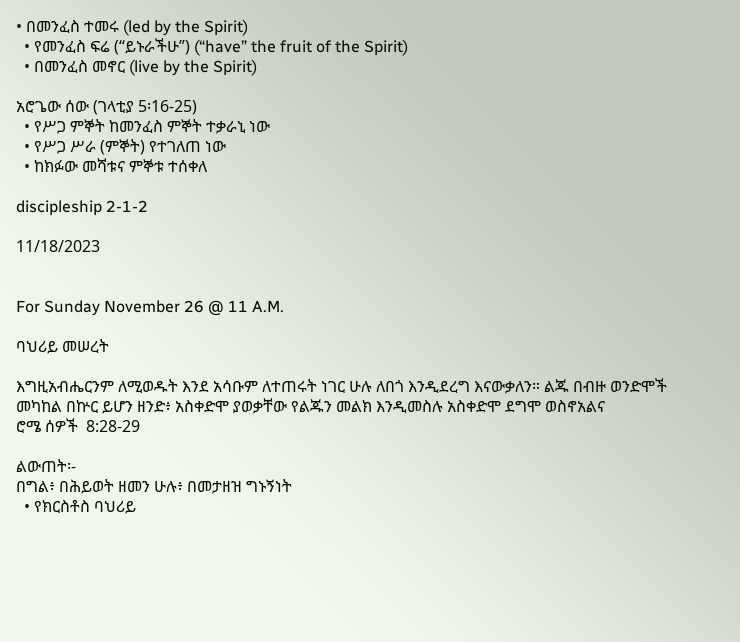• በመንፈስ ተመሩ (led by the Spirit)
  • የመንፈስ ፍሬ (“ይኑራችሁ”) (“have” the fruit of the Spirit)
  • በመንፈስ መኖር (live by the Spirit)

አሮጌው ሰው (ገላቲያ 5፡16-25)
  • የሥጋ ምኞት ከመንፈስ ምኞት ተቃራኒ ነው
  • የሥጋ ሥራ (ምኞት) የተገለጠ ነው
  • ከክፉው መሻቱና ምኞቱ ተሰቀለ

discipleship 2-1-2

11/18/2023


For Sunday November 26 @ 11 A.M.

ባህሪይ መሠረት

እግዚአብሔርንም ለሚወዱት እንደ አሳቡም ለተጠሩት ነገር ሁሉ ለበጎ እንዲደረግ እናውቃለን። ልጁ በብዙ ወንድሞች መካከል በኵር ይሆን ዘንድ፥ አስቀድሞ ያወቃቸው የልጁን መልክ እንዲመስሉ አስቀድሞ ደግሞ ወስኖአልና
ሮሜ ሰዎች  8:28-29

ልውጠት፡-
በግል፥ በሕይወት ዘመን ሁሉ፥ በመታዘዝ ግኑኝነት
  • የክርስቶስ ባህሪይ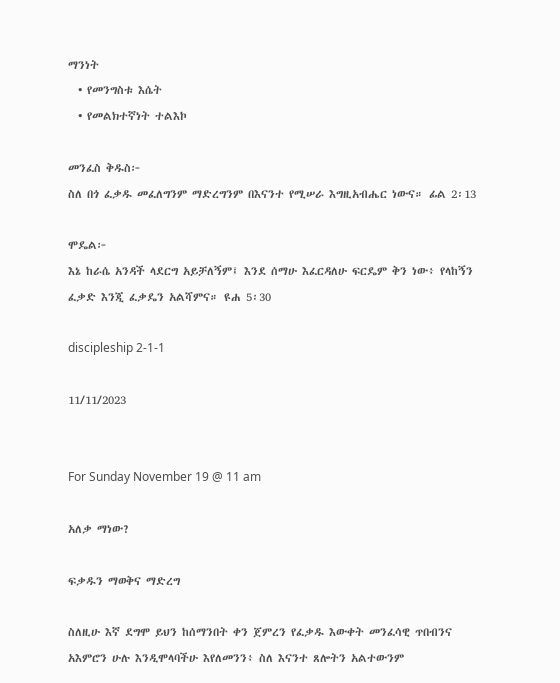ማንነት
  • የመንግስቱ እሴት
  • የመልክተኛነት ተልእኮ

መንፈስ ቅዱስ፦
ስለ በጎ ፈቃዱ መፈለግንም ማድረግንም በእናንተ የሚሠራ እግዚአብሔር ነውና። ፊል 2፡13

ሞዴል፦
እኔ ከራሴ አንዳች ላደርግ አይቻለኝም፤ እንደ ሰማሁ እፈርዳለሁ ፍርዴም ቅን ነው፥ የላከኝን ፈቃድ እንጂ ፈቃዴን አልሻምና። ዩሐ 5፡30

discipleship 2-1-1

11/11/2023


For Sunday November 19 @ 11 am

አለቃ ማነው?

ፍቃዱን ማወቅና ማድረግ

ስለዚሁ እኛ ደግሞ ይህን ከሰማንበት ቀን ጀምረን የፈቃዱ እውቀት መንፈሳዊ ጥበብንና አእምሮን ሁሉ እንዲሞላባችሁ እየለመንን፥ ስለ እናንተ ጸሎትን አልተውንም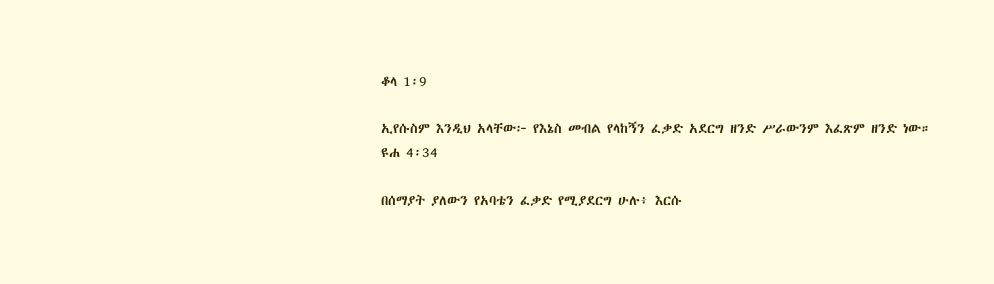ቆላ 1፡9

ኢየሱስም እንዲህ አላቸው፦ የእኔስ መብል የላከኝን ፈቃድ አደርግ ዘንድ ሥራውንም እፈጽም ዘንድ ነው።
ዩሐ 4፡34

በሰማያት ያለውን የአባቴን ፈቃድ የሚያደርግ ሁሉ፥ እርሱ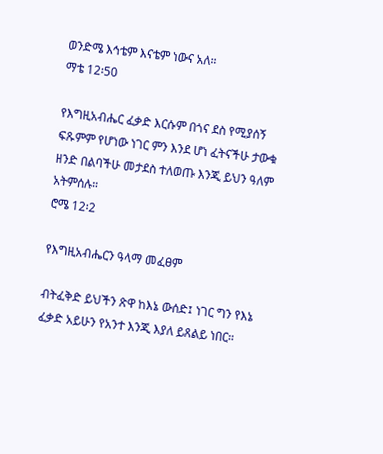ወንድሜ እኅቴም እናቴም ነውና አለ።
ማቴ 12፡50

የእግዚአብሔር ፈቃድ እርሱም በጎና ደስ የሚያሰኝ ፍጹምም የሆነው ነገር ምን እንደ ሆነ ፈትናችሁ ታውቁ ዘንድ በልባችሁ መታደስ ተለወጡ እንጂ ይህን ዓለም አትምሰሉ።
ሮሜ 12፡2

የእግዚአብሔርን ዓላማ መፈፀም

ብትፈቅድ ይህችን ጽዋ ከእኔ ውሰድ፤ ነገር ግን የእኔ ፈቃድ አይሁን የአንተ እንጂ እያለ ይጸልይ ነበር።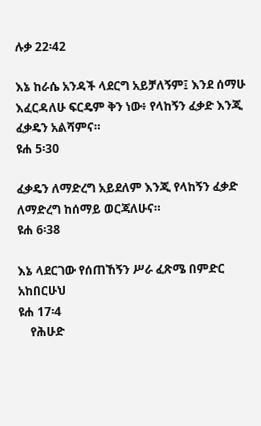ሉቃ 22፡42

እኔ ከራሴ አንዳች ላደርግ አይቻለኝም፤ እንደ ሰማሁ እፈርዳለሁ ፍርዴም ቅን ነው፥ የላከኝን ፈቃድ እንጂ ፈቃዴን አልሻምና።
ዩሐ 5፡30

ፈቃዴን ለማድረግ አይደለም እንጂ የላከኝን ፈቃድ ለማድረግ ከሰማይ ወርጃለሁና።
ዩሐ 6፡38

እኔ ላደርገው የሰጠኸኝን ሥራ ፈጽሜ በምድር አከበርሁህ
ዩሐ 17፡4
    የሕሁድ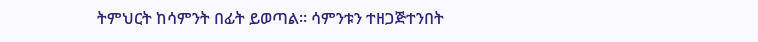ትምህርት ከሳምንት በፊት ይወጣል። ሳምንቱን ተዘጋጅተንበት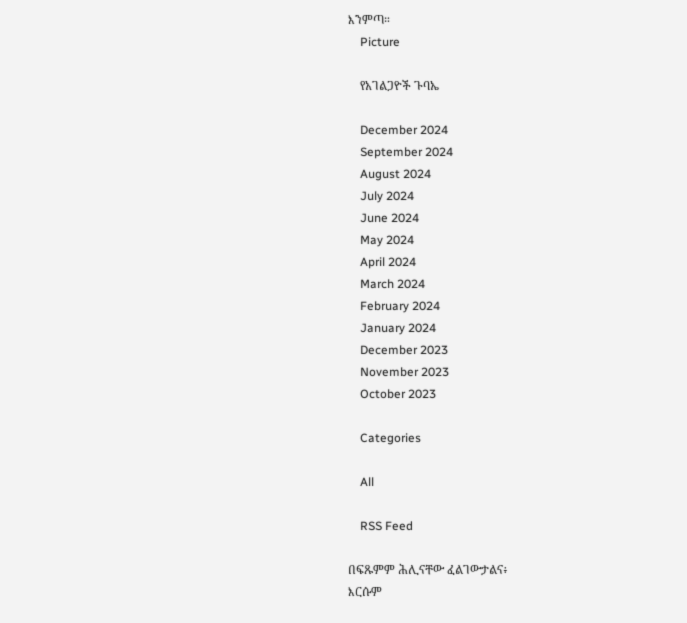እንምጣ።
    Picture

    የአገልጋዮች ጉባኤ

    December 2024
    September 2024
    August 2024
    July 2024
    June 2024
    May 2024
    April 2024
    March 2024
    February 2024
    January 2024
    December 2023
    November 2023
    October 2023

    Categories

    All

    RSS Feed

በፍጹምም ሕሊናቸው ፈልገውታልና፥
እርሱም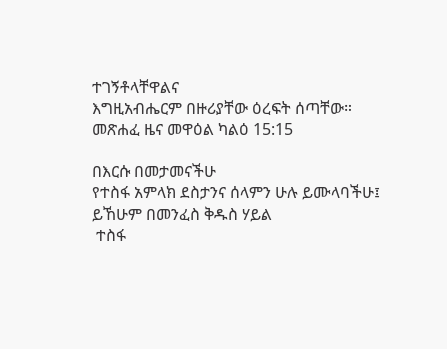ተገኝቶላቸዋልና
እግዚአብሔርም በዙሪያቸው ዕረፍት ሰጣቸው።
መጽሐፈ ዜና መዋዕል ካልዕ 15:15

በእርሱ በመታመናችሁ
የተስፋ አምላክ ደስታንና ሰላምን ሁሉ ይሙላባችሁ፤
ይኸሁም በመንፈስ ቅዱስ ሃይል
 ተስፋ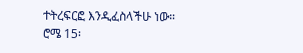ተትረፍርፎ እንዲፈስላችሁ ነው።
ሮሜ 15፡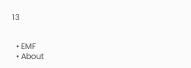13


  • EMF
  • About